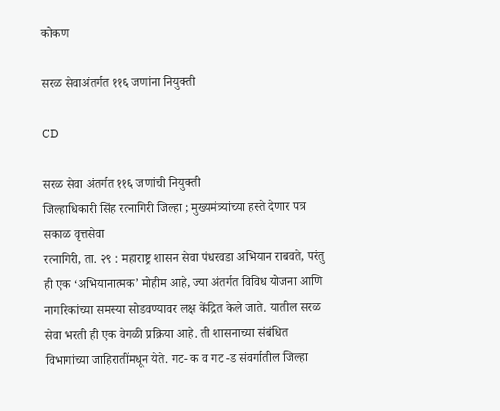कोकण

सरळ सेवाअंतर्गत ११६ जणांना नियुक्ती

CD

सरळ सेवा अंतर्गत ११६ जणांची नियुक्ती
जिल्हाधिकारी सिंह रत्नागिरी जिल्हा ; मुख्यमंत्र्यांच्या हस्ते देणार पत्र
सकाळ वृत्तसेवा
रत्नागिरी, ता. २९ : महाराष्ट्र शासन सेवा पंधरवडा अभियान राबवते, परंतु ही एक ‘अभियानात्मक’ मोहीम आहे, ज्या अंतर्गत विविध योजना आणि नागरिकांच्या समस्या सोडवण्यावर लक्ष केंद्रित केले जाते. यातील सरळ सेवा भरती ही एक वेगळी प्रक्रिया आहे. ती शासनाच्या संबंधित विभागांच्या जाहिरातींमधून येते. गट- क व गट -ड संवर्गातील जिल्हा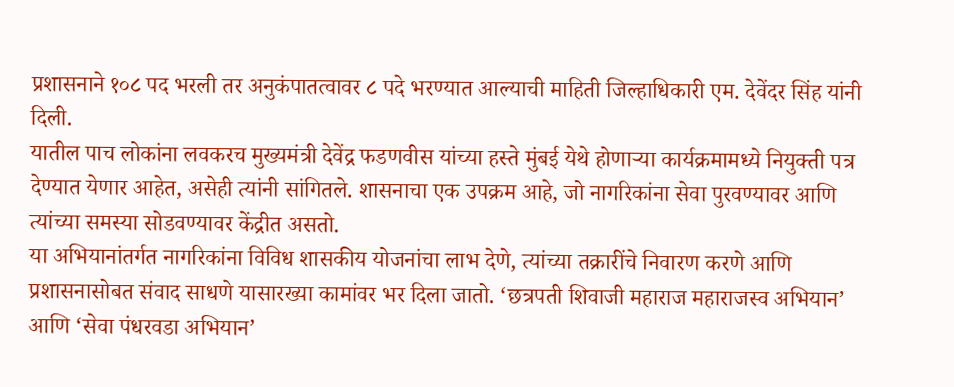प्रशासनाने १०८ पद भरली तर अनुकंपातत्वावर ८ पदे भरण्यात आल्याची माहिती जिल्हाधिकारी एम. देवेंदर सिंह यांनी दिली.
यातील पाच लोकांना लवकरच मुख्यमंत्री देवेंद्र फडणवीस यांच्या हस्ते मुंबई येथे होणाऱ्या कार्यक्रमामध्ये नियुक्ती पत्र देण्यात येणार आहेत, असेही त्यांनी सांगितले. शासनाचा एक उपक्रम आहे, जो नागरिकांना सेवा पुरवण्यावर आणि त्यांच्या समस्या सोडवण्यावर केंद्रीत असतो.
या अभियानांतर्गत नागरिकांना विविध शासकीय योजनांचा लाभ देणे, त्यांच्या तक्रारींचे निवारण करणे आणि प्रशासनासोबत संवाद साधणे यासारख्या कामांवर भर दिला जातो. ‘छत्रपती शिवाजी महाराज महाराजस्व अभियान’ आणि ‘सेवा पंधरवडा अभियान’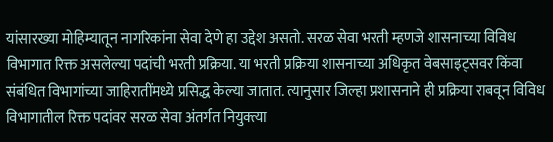यांसारख्या मोहिम्यातून नागरिकांना सेवा देणे हा उद्देश असतो. सरळ सेवा भरती म्हणजे शासनाच्या विविध विभागात रिक्त असलेल्या पदांची भरती प्रक्रिया. या भरती प्रक्रिया शासनाच्या अधिकृत वेबसाइट्सवर किंवा संबंधित विभागांच्या जाहिरातींमध्ये प्रसिद्ध केल्या जातात. त्यानुसार जिल्हा प्रशासनाने ही प्रक्रिया राबवून विविध विभागातील रिक्त पदांवर सरळ सेवा अंतर्गत नियुक्त्या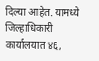दिल्या आहेत. यामध्ये जिल्हाधिकारी कार्यालयात ४६,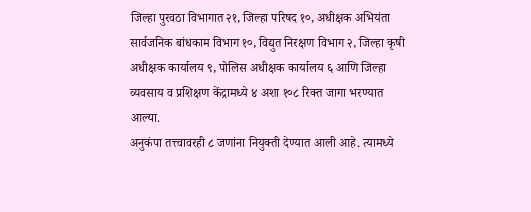जिल्हा पुरवठा विभागात २१, जिल्हा परिषद १०, अधीक्षक अभियंता सार्वजनिक बांधकाम विभाग १०, विद्युत निरक्षण विभाग २, जिल्हा कृषी अधीक्षक कार्यालय ९, पोलिस अधीक्षक कार्यालय ६ आणि जिल्हा व्यवसाय व प्रशिक्षण केंद्रामध्ये ४ अशा १०८ रिक्त जागा भरण्यात आल्या.
अनुकंपा तत्त्वावरही ८ जणांना नियुक्ती देण्यात आली आहे. त्यामध्ये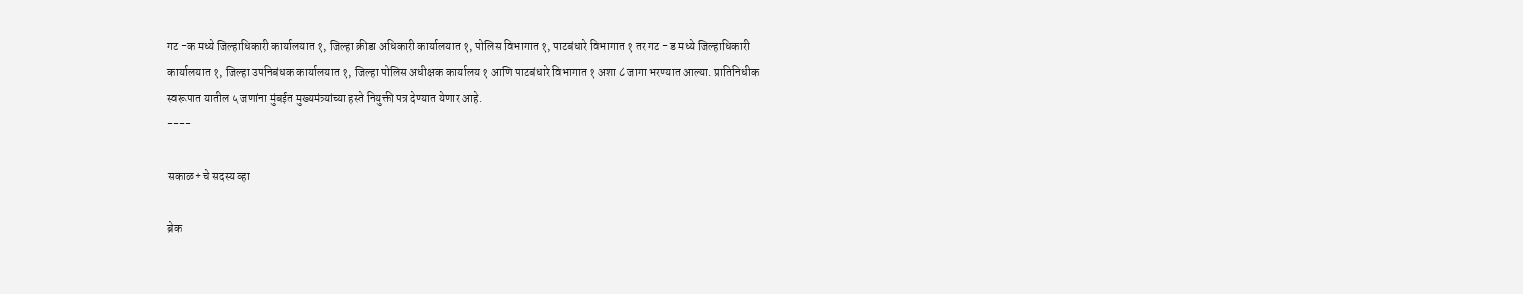गट -क मध्ये जिल्हाधिकारी कार्यालयात १, जिल्हा क्रीडा अधिकारी कार्यालयात १, पोलिस विभागात १, पाटबंधारे विभागात १ तर गट - ड मध्ये जिल्हाधिकारी कार्यालयात १, जिल्हा उपनिबंधक कार्यालयात १, जिल्हा पोलिस अधीक्षक कार्यालय १ आणि पाटबंधारे विभागात १ अशा ८ जागा भरण्यात आल्या. प्रातिनिधीक स्वरूपात यातील ५ जणांना मुंबईत मुख्यमंत्र्यांच्या हस्ते नियुक्ती पत्र देण्यात येणार आहे.
----

सकाळ+ चे सदस्य व्हा

ब्रेक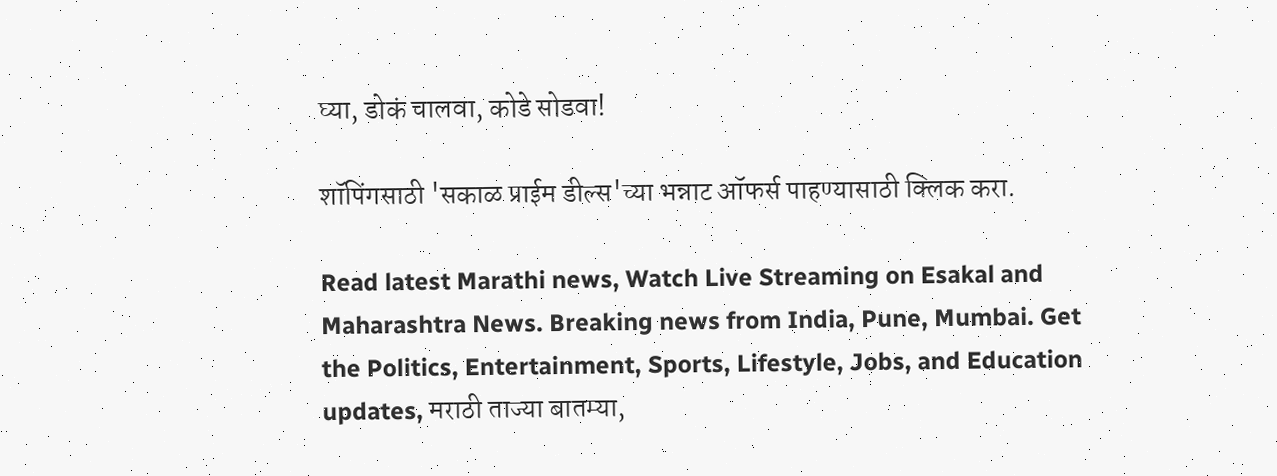घ्या, डोकं चालवा, कोडे सोडवा!

शॉपिंगसाठी 'सकाळ प्राईम डील्स'च्या भन्नाट ऑफर्स पाहण्यासाठी क्लिक करा.

Read latest Marathi news, Watch Live Streaming on Esakal and Maharashtra News. Breaking news from India, Pune, Mumbai. Get the Politics, Entertainment, Sports, Lifestyle, Jobs, and Education updates, मराठी ताज्या बातम्या,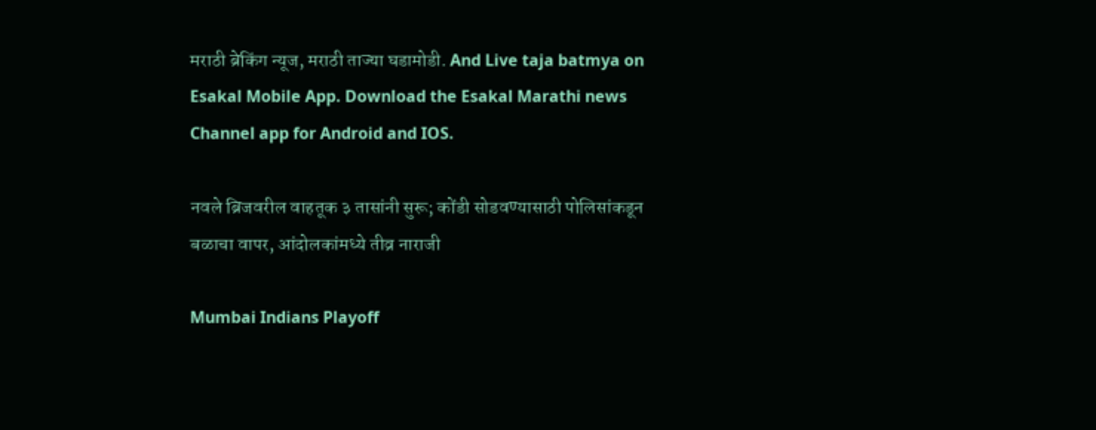मराठी ब्रेकिंग न्यूज, मराठी ताज्या घडामोडी. And Live taja batmya on Esakal Mobile App. Download the Esakal Marathi news Channel app for Android and IOS.

नवले ब्रिजवरील वाहतूक ३ तासांनी सुरू; कोंडी सोडवण्यासाठी पोलिसांकडून बळाचा वापर, आंदोलकांमध्ये तीव्र नाराजी

Mumbai Indians Playoff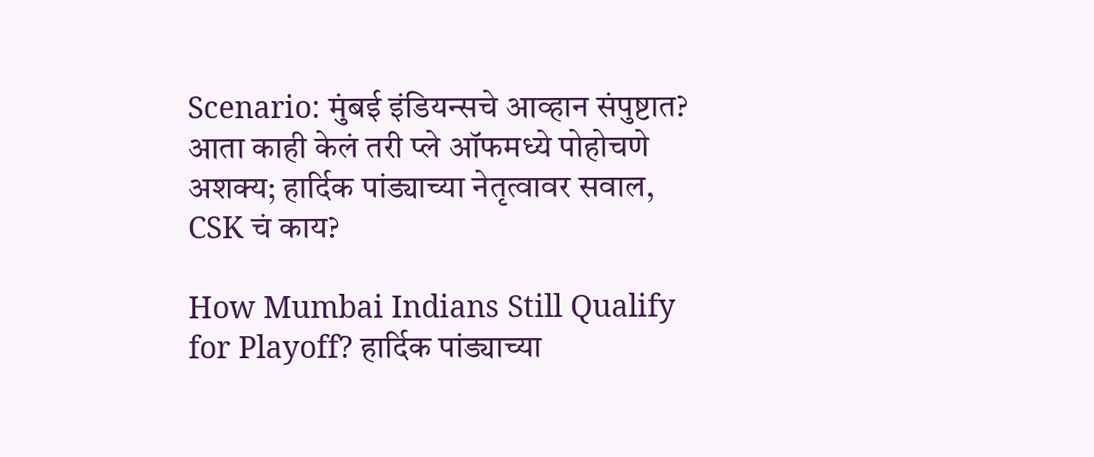Scenario: मुंबई इंडियन्सचे आव्हान संपुष्टात? आता काही केलं तरी प्ले ऑफमध्ये पोहोचणे अशक्य; हार्दिक पांड्याच्या नेतृत्वावर सवाल, CSK चं काय?

How Mumbai Indians Still Qualify for Playoff? हार्दिक पांड्याच्या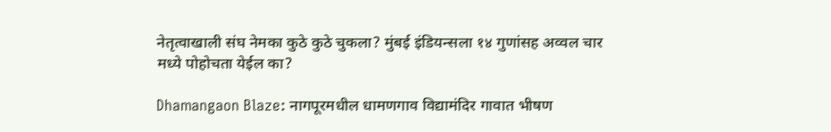नेतृत्वाखाली संघ नेमका कुठे कुठे चुकला? मुंबई इंडियन्सला १४ गुणांसह अव्वल चार मध्ये पोहोचता येईल का?

Dhamangaon Blaze: नागपूरमधील धामणगाव विद्यामंदिर गावात भीषण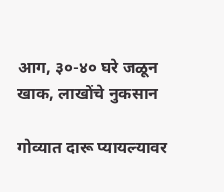आग, ३०-४० घरे जळून खाक, लाखोंचे नुकसान

गोव्यात दारू प्यायल्यावर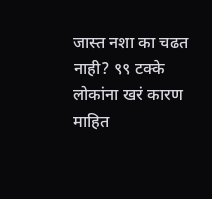जास्त नशा का चढत नाही? ९९ टक्के लोकांना खरं कारण माहित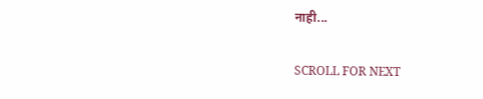नाही...

SCROLL FOR NEXT